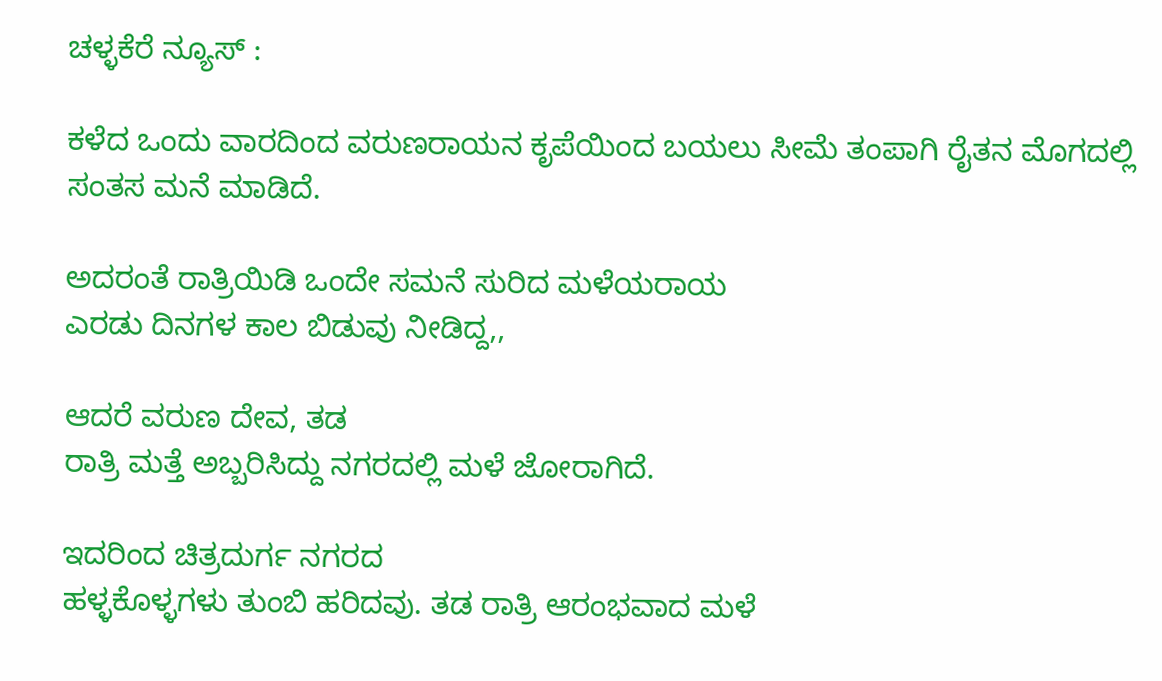ಚಳ್ಳಕೆರೆ ನ್ಯೂಸ್ :

ಕಳೆದ ಒಂದು ವಾರದಿಂದ ವರುಣರಾಯನ‌ ಕೃಪೆಯಿಂದ ಬಯಲು ಸೀಮೆ ತಂಪಾಗಿ ರೈತನ‌ ಮೊಗದಲ್ಲಿ‌ ಸಂತಸ ಮನೆ ಮಾಡಿದೆ.

ಅದರಂತೆ‌ ರಾತ್ರಿಯಿಡಿ ಒಂದೇ ಸಮನೆ ಸುರಿದ ಮಳೆಯರಾಯ
ಎರಡು ದಿನಗಳ ಕಾಲ ಬಿಡುವು ನೀಡಿದ್ದ,,

ಆದರೆ ವರುಣ ದೇವ, ತಡ
ರಾತ್ರಿ ಮತ್ತೆ‌ ಅಬ್ಬರಿಸಿದ್ದು ನಗರದಲ್ಲಿ ಮಳೆ ಜೋರಾಗಿದೆ.

ಇದರಿಂದ ಚಿತ್ರದುರ್ಗ ನಗರದ
ಹಳ್ಳಕೊಳ್ಳಗಳು ತುಂಬಿ ಹರಿದವು. ತಡ ರಾತ್ರಿ ಆರಂಭವಾದ ಮಳೆ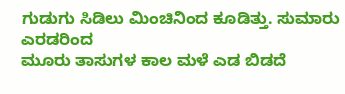ಗುಡುಗು ಸಿಡಿಲು ಮಿಂಚಿನಿಂದ ಕೂಡಿತ್ತು. ಸುಮಾರು ಎರಡರಿಂದ
ಮೂರು ತಾಸುಗಳ ಕಾಲ ಮಳೆ ಎಡ ಬಿಡದೆ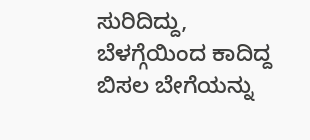ಸುರಿದಿದ್ದು,
ಬೆಳಗ್ಗೆಯಿಂದ ಕಾದಿದ್ದ ಬಿಸಲ ಬೇಗೆಯನ್ನು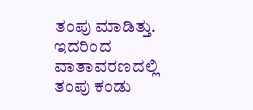ತಂಪು ಮಾಡಿತ್ತು.
ಇದರಿಂದ ವಾತಾವರಣದಲ್ಲಿ ತಂಪು ಕಂಡು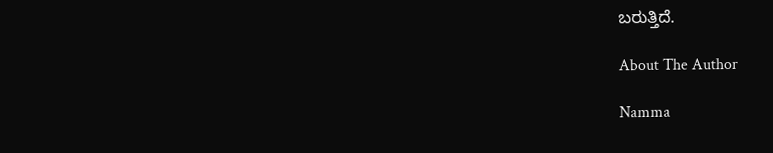ಬರುತ್ತಿದೆ.

About The Author

Namma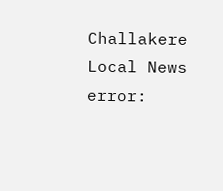Challakere Local News
error: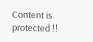Content is protected !!